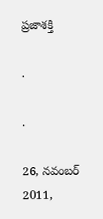ప్రజాశక్తి

.

.

26, నవంబర్ 2011,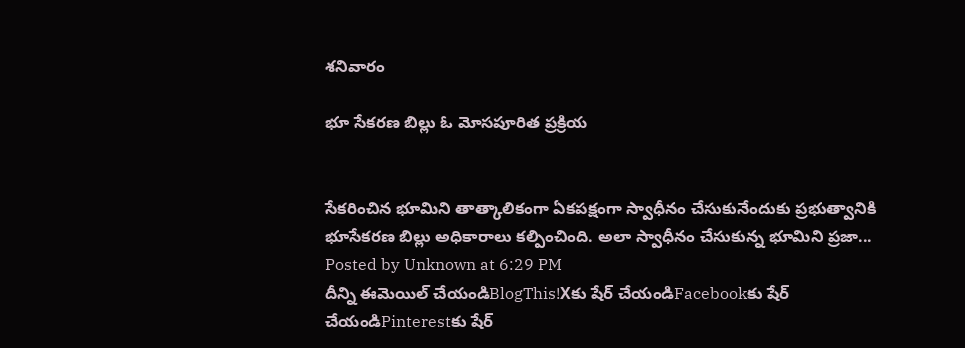శనివారం

భూ సేకరణ బిల్లు ఓ మోసపూరిత ప్రక్రియ


సేకరించిన భూమిని తాత్కాలికంగా ఏకపక్షంగా స్వాధీనం చేసుకునేందుకు ప్రభుత్వానికి భూసేకరణ బిల్లు అధికారాలు కల్పించింది. అలా స్వాధీనం చేసుకున్న భూమిని ప్రజా...
Posted by Unknown at 6:29 PM
దీన్ని ఈమెయిల్‌ చేయండిBlogThis!Xకు షేర్ చేయండిFacebookకు షేర్ చేయండిPinterestకు షేర్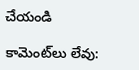చేయండి

కామెంట్‌లు లేవు: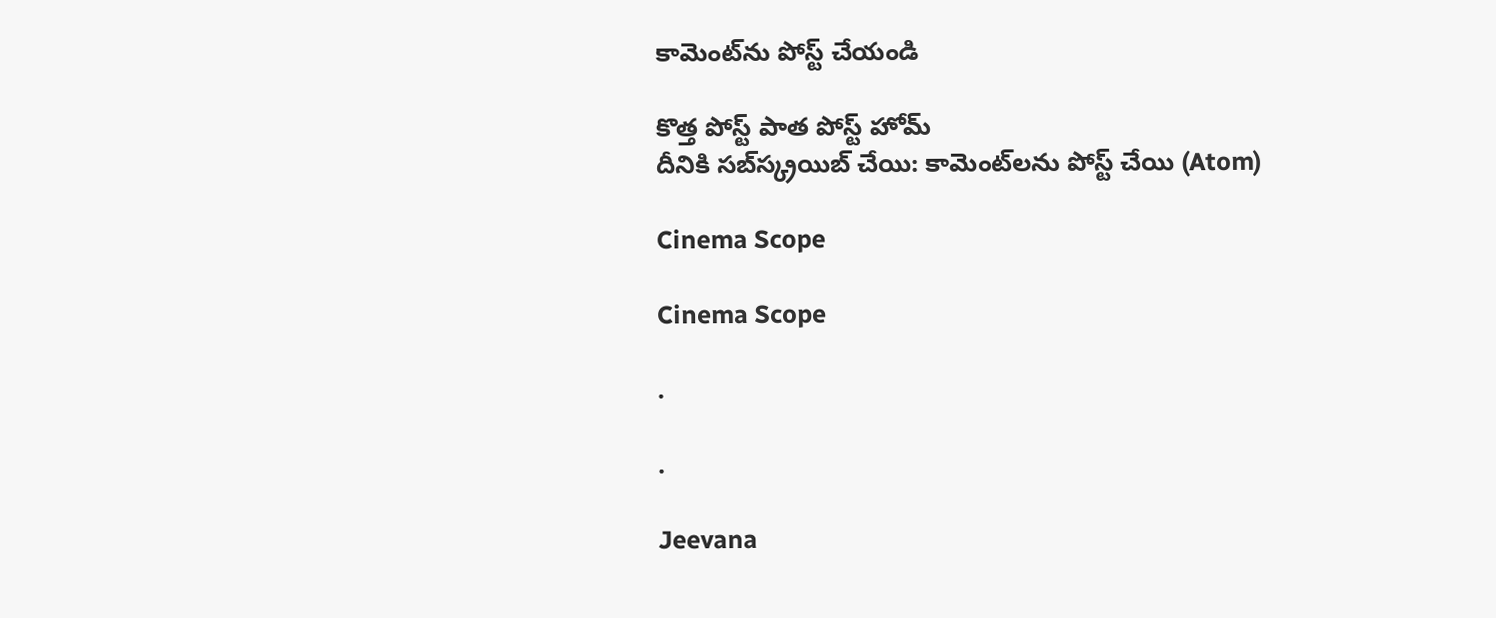కామెంట్‌ను పోస్ట్ చేయండి

కొత్త పోస్ట్ పాత పోస్ట్ హోమ్
దీనికి సబ్‌స్క్రయిబ్ చేయి: కామెంట్‌లను పోస్ట్ చేయి (Atom)

Cinema Scope

Cinema Scope

.

.

Jeevana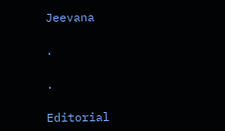Jeevana

.

.

Editorial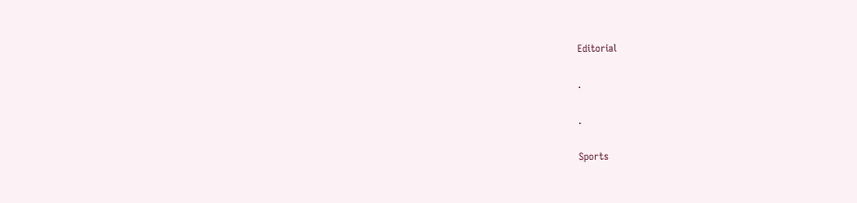Editorial

.

.

Sports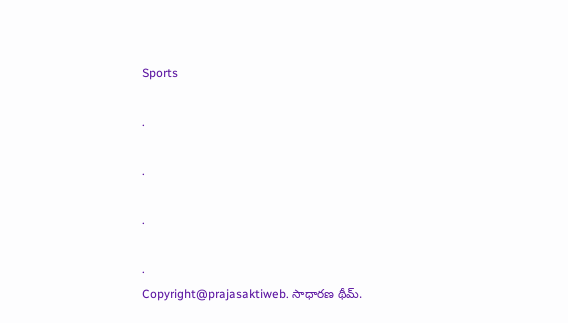Sports

.

.

.

.
Copyright@prajasaktiweb. సాధారణ థీమ్.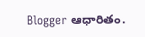Blogger ఆధారితం.